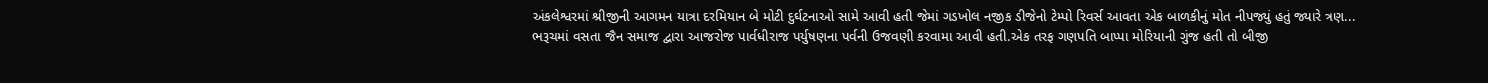અંકલેશ્વરમાં શ્રીજીની આગમન યાત્રા દરમિયાન બે મોટી દુર્ઘટનાઓ સામે આવી હતી જેમાં ગડખોલ નજીક ડીજેનો ટેમ્પો રિવર્સ આવતા એક બાળકીનું મોત નીપજ્યું હતું જ્યારે ત્રણ...
ભરૂચમાં વસતા જૈન સમાજ દ્વારા આજરોજ પાર્વધીરાજ પર્યુષણના પર્વની ઉજવણી કરવામા આવી હતી.એક તરફ ગણપતિ બાપ્પા મોરિયાની ગુંજ હતી તો બીજી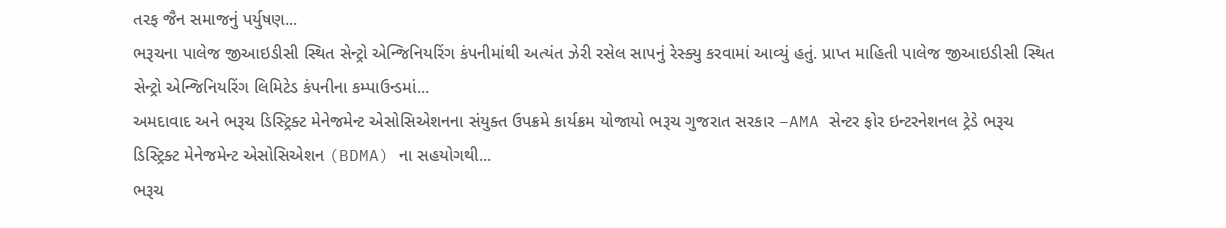તરફ જૈન સમાજનું પર્યુષણ...
ભરૂચના પાલેજ જીઆઇડીસી સ્થિત સેન્ટ્રો એન્જિનિયરિંગ કંપનીમાંથી અત્યંત ઝેરી રસેલ સાપનું રેસ્ક્યુ કરવામાં આવ્યું હતું. પ્રાપ્ત માહિતી પાલેજ જીઆઇડીસી સ્થિત સેન્ટ્રો એન્જિનિયરિંગ લિમિટેડ કંપનીના કમ્પાઉન્ડમાં...
અમદાવાદ અને ભરૂચ ડિસ્ટ્રિક્ટ મેનેજમેન્ટ એસોસિએશનના સંયુક્ત ઉપક્રમે કાર્યક્રમ યોજાયો ભરૂચ ગુજરાત સરકાર –AMA સેન્ટર ફોર ઇન્ટરનેશનલ ટ્રેડે ભરૂચ ડિસ્ટ્રિક્ટ મેનેજમેન્ટ એસોસિએશન (BDMA) ના સહયોગથી...
ભરૂચ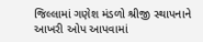જિલ્લામાં ગણેશ મંડળો શ્રીજી સ્થાપનાને આખરી ઓપ આપવામાં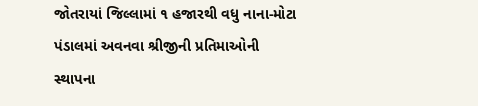જોતરાયાં જિલ્લામાં ૧ હજારથી વધુ નાના-મોટા પંડાલમાં અવનવા શ્રીજીની પ્રતિમાઓની સ્થાપના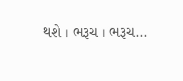થશે । ભરૂચ । ભરૂચ...